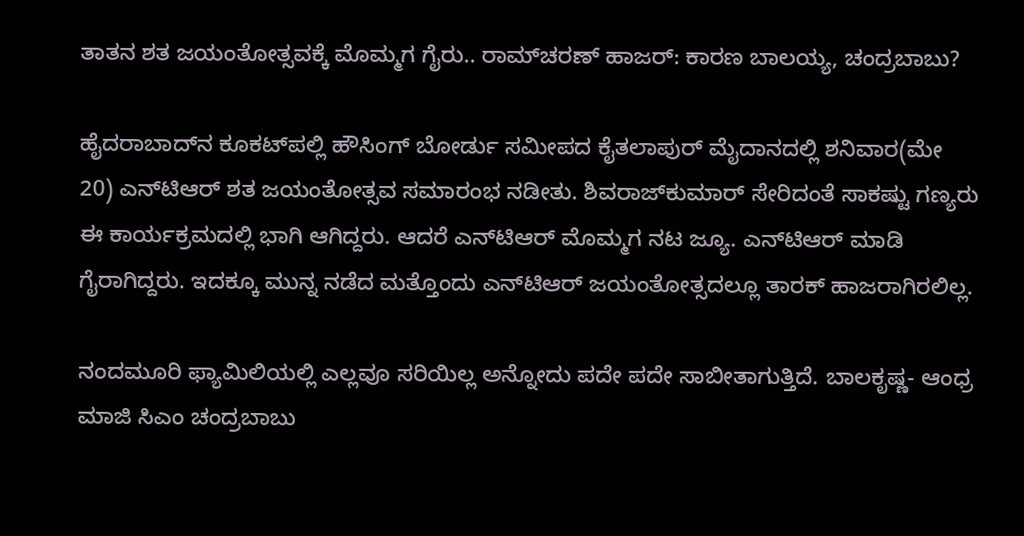ತಾತನ ಶತ ಜಯಂತೋತ್ಸವಕ್ಕೆ ಮೊಮ್ಮಗ ಗೈರು.. ರಾಮ್‌ಚರಣ್ ಹಾಜರ್: ಕಾರಣ ಬಾಲಯ್ಯ, ಚಂದ್ರಬಾಬು?

ಹೈದರಾಬಾದ್‌ನ ಕೂಕಟ್‌ಪಲ್ಲಿ ಹೌಸಿಂಗ್‌ ಬೋರ್ಡು ಸಮೀಪದ ಕೈತಲಾಪುರ್‌ ಮೈದಾನದಲ್ಲಿ ಶನಿವಾರ(ಮೇ 20) ಎನ್‌ಟಿಆರ್ ಶತ ಜಯಂತೋತ್ಸವ ಸಮಾರಂಭ ನಡೀತು. ಶಿವರಾಜ್‌ಕುಮಾರ್ ಸೇರಿದಂತೆ ಸಾಕಷ್ಟು ಗಣ್ಯರು ಈ ಕಾರ್ಯಕ್ರಮದಲ್ಲಿ ಭಾಗಿ ಆಗಿದ್ದರು. ಆದರೆ ಎನ್‌ಟಿಆರ್‌ ಮೊಮ್ಮಗ ನಟ ಜ್ಯೂ. ಎನ್‌ಟಿಆರ್ ಮಾಡಿ ಗೈರಾಗಿದ್ದರು. ಇದಕ್ಕೂ ಮುನ್ನ ನಡೆದ ಮತ್ತೊಂದು ಎನ್‌ಟಿಆರ್ ಜಯಂತೋತ್ಸದಲ್ಲೂ ತಾರಕ್ ಹಾಜರಾಗಿರಲಿಲ್ಲ.

ನಂದಮೂರಿ ಫ್ಯಾಮಿಲಿಯಲ್ಲಿ ಎಲ್ಲವೂ ಸರಿಯಿಲ್ಲ ಅನ್ನೋದು ಪದೇ ಪದೇ ಸಾಬೀತಾಗುತ್ತಿದೆ. ಬಾಲಕೃಷ್ಣ- ಆಂಧ್ರ ಮಾಜಿ ಸಿಎಂ ಚಂದ್ರಬಾಬು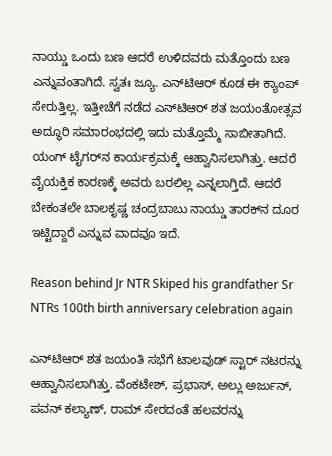ನಾಯ್ಡು ಒಂದು ಬಣ ಆದರೆ ಉಳಿದವರು ಮತ್ತೊಂದು ಬಣ ಎನ್ನುವಂತಾಗಿದೆ. ಸ್ವತಃ ಜ್ಯೂ. ಎನ್‌ಟಿಆರ್‌ ಕೂಡ ಈ ಕ್ಯಾಂಪ್ ಸೇರುತ್ತಿಲ್ಲ. ಇತ್ತೀಚೆಗೆ ನಡೆದ ಎನ್‌ಟಿಆರ್ ಶತ ಜಯಂತೋತ್ಸವ ಅದ್ಧೂರಿ ಸಮಾರಂಭದಲ್ಲಿ ಇದು ಮತ್ತೊಮ್ಮೆ ಸಾಬೀತಾಗಿದೆ. ಯಂಗ್‌ ಟೈಗರ್‌ನ ಕಾರ್ಯಕ್ರಮಕ್ಕೆ ಆಹ್ವಾನಿಸಲಾಗಿತ್ತು. ಆದರೆ ವೈಯಕ್ತಿಕ ಕಾರಣಕ್ಕೆ ಅವರು ಬರಲಿಲ್ಲ ಎನ್ನಲಾಗ್ತಿದೆ. ಆದರೆ ಬೇಕಂತಲೇ ಬಾಲಕೃಷ್ಣ ಚಂದ್ರಬಾಬು ನಾಯ್ಡು ತಾರಕ್‌ನ ದೂರ ಇಟ್ಟಿದ್ದಾರೆ ಎನ್ನುವ ವಾದವೂ ಇದೆ.

Reason behind Jr NTR Skiped his grandfather Sr NTRs 100th birth anniversary celebration again

ಎನ್‌ಟಿಆರ್‌ ಶತ ಜಯಂತಿ ಸಭೆಗೆ ಟಾಲವುಡ್ ಸ್ಟಾರ್ ನಟರನ್ನು ಆಹ್ವಾನಿಸಲಾಗಿತ್ತು. ವೆಂಕಟೇಶ್, ಪ್ರಭಾಸ್, ಅಲ್ಲು ಅರ್ಜುನ್, ಪವನ್ ಕಲ್ಯಾಣ್, ರಾಮ್ ಸೇರದಂತೆ ಹಲವರನ್ನು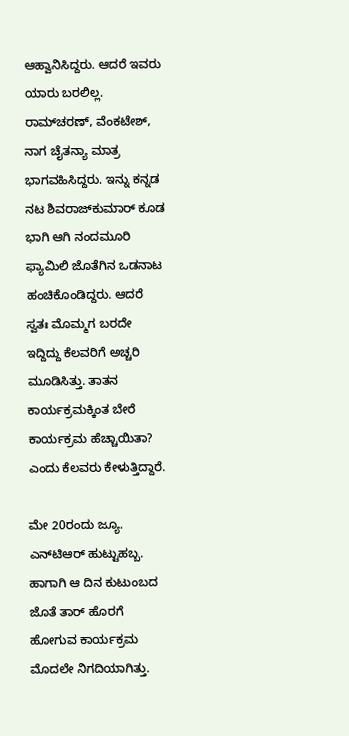ಆಹ್ವಾನಿಸಿದ್ದರು. ಆದರೆ ಇವರು ಯಾರು ಬರಲಿಲ್ಲ. ರಾಮ್‌ಚರಣ್, ವೆಂಕಟೇಶ್, ನಾಗ ಚೈತನ್ಯಾ ಮಾತ್ರ ಭಾಗವಹಿಸಿದ್ದರು. ಇನ್ನು ಕನ್ನಡ ನಟ ಶಿವರಾಜ್‌ಕುಮಾರ್ ಕೂಡ ಭಾಗಿ ಆಗಿ ನಂದಮೂರಿ ಫ್ಯಾಮಿಲಿ ಜೊತೆಗಿನ ಒಡನಾಟ ಹಂಚಿಕೊಂಡಿದ್ದರು. ಆದರೆ ಸ್ವತಃ ಮೊಮ್ಮಗ ಬರದೇ ಇದ್ದಿದ್ದು ಕೆಲವರಿಗೆ ಅಚ್ಚರಿ ಮೂಡಿಸಿತ್ತು. ತಾತನ ಕಾರ್ಯಕ್ರಮಕ್ಕಿಂತ ಬೇರೆ ಕಾರ್ಯಕ್ರಮ ಹೆಚ್ಚಾಯಿತಾ? ಎಂದು ಕೆಲವರು ಕೇಳುತ್ತಿದ್ದಾರೆ.

ಮೇ 20ರಂದು ಜ್ಯೂ. ಎನ್‌ಟಿಆರ್ ಹುಟ್ಟುಹಬ್ಬ. ಹಾಗಾಗಿ ಆ ದಿನ ಕುಟುಂಬದ ಜೊತೆ ತಾರ್ ಹೊರಗೆ ಹೋಗುವ ಕಾರ್ಯಕ್ರಮ ಮೊದಲೇ ನಿಗದಿಯಾಗಿತ್ತು.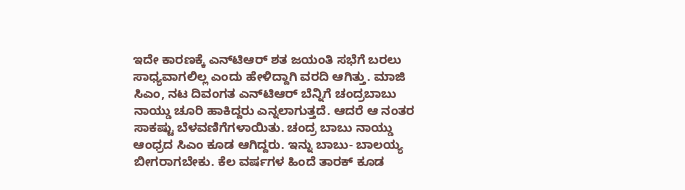ಇದೇ ಕಾರಣಕ್ಕೆ ಎನ್‌ಟಿಆರ್‌ ಶತ ಜಯಂತಿ ಸಭೆಗೆ ಬರಲು ಸಾಧ್ಯವಾಗಲಿಲ್ಲ ಎಂದು ಹೇಳಿದ್ದಾಗಿ ವರದಿ ಆಗಿತ್ತು. ಮಾಜಿ ಸಿಎಂ, ನಟ ದಿವಂಗತ ಎನ್‌ಟಿಆರ್‌ ಬೆನ್ನಿಗೆ ಚಂದ್ರಬಾಬು ನಾಯ್ಡು ಚೂರಿ ಹಾಕಿದ್ದರು ಎನ್ನಲಾಗುತ್ತದೆ. ಆದರೆ ಆ ನಂತರ ಸಾಕಷ್ಟು ಬೆಳವಣಿಗೆಗಳಾಯಿತು. ಚಂದ್ರ ಬಾಬು ನಾಯ್ಡು ಆಂಧ್ರದ ಸಿಎಂ ಕೂಡ ಆಗಿದ್ದರು. ಇನ್ನು ಬಾಬು- ಬಾಲಯ್ಯ ಬೀಗರಾಗಬೇಕು. ಕೆಲ ವರ್ಷಗಳ ಹಿಂದೆ ತಾರಕ್ ಕೂಡ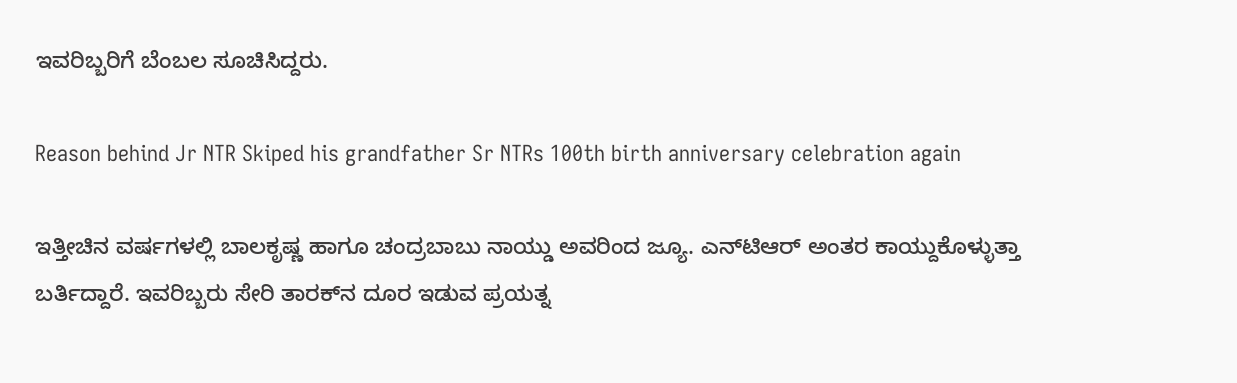ಇವರಿಬ್ಬರಿಗೆ ಬೆಂಬಲ ಸೂಚಿಸಿದ್ದರು.

Reason behind Jr NTR Skiped his grandfather Sr NTRs 100th birth anniversary celebration again

ಇತ್ತೀಚಿನ ವರ್ಷಗಳಲ್ಲಿ ಬಾಲಕೃಷ್ಣ ಹಾಗೂ ಚಂದ್ರಬಾಬು ನಾಯ್ಡು ಅವರಿಂದ ಜ್ಯೂ. ಎನ್‌ಟಿಆರ್ ಅಂತರ ಕಾಯ್ದುಕೊಳ್ಳುತ್ತಾ ಬರ್ತಿದ್ದಾರೆ. ಇವರಿಬ್ಬರು ಸೇರಿ ತಾರಕ್‌ನ ದೂರ ಇಡುವ ಪ್ರಯತ್ನ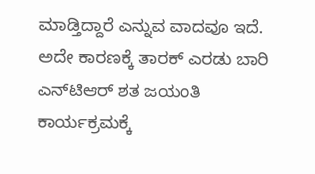ಮಾಡ್ತಿದ್ದಾರೆ ಎನ್ನುವ ವಾದವೂ ಇದೆ. ಅದೇ ಕಾರಣಕ್ಕೆ ತಾರಕ್ ಎರಡು ಬಾರಿ ಎನ್‌ಟಿಆರ್‌ ಶತ ಜಯಂತಿ ಕಾರ್ಯಕ್ರಮಕ್ಕೆ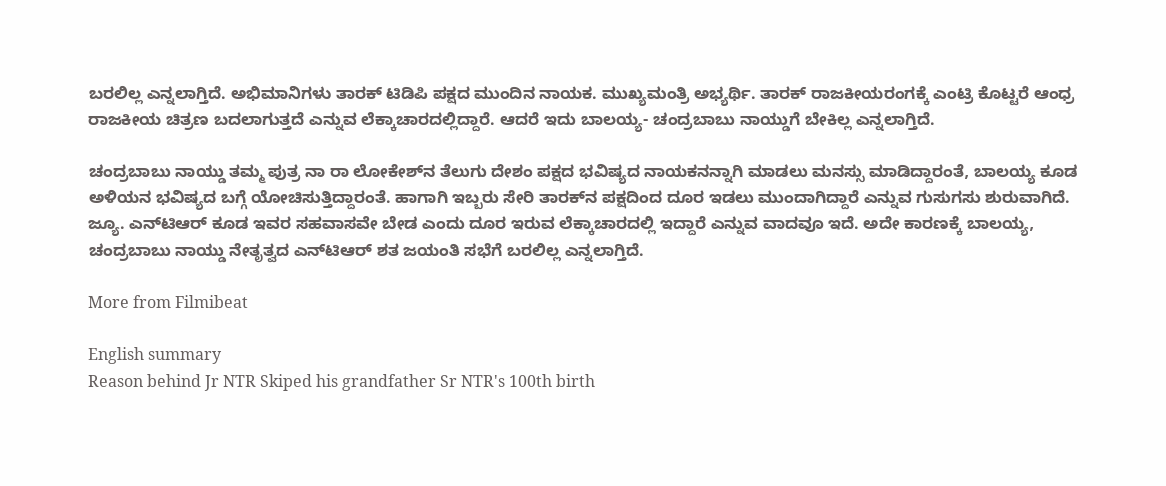ಬರಲಿಲ್ಲ ಎನ್ನಲಾಗ್ತಿದೆ. ಅಭಿಮಾನಿಗಳು ತಾರಕ್ ಟಿಡಿಪಿ ಪಕ್ಷದ ಮುಂದಿನ ನಾಯಕ. ಮುಖ್ಯಮಂತ್ರಿ ಅಭ್ಯರ್ಥಿ. ತಾರಕ್ ರಾಜಕೀಯರಂಗಕ್ಕೆ ಎಂಟ್ರಿ ಕೊಟ್ಟರೆ ಆಂಧ್ರ ರಾಜಕೀಯ ಚಿತ್ರಣ ಬದಲಾಗುತ್ತದೆ ಎನ್ನುವ ಲೆಕ್ಕಾಚಾರದಲ್ಲಿದ್ದಾರೆ. ಆದರೆ ಇದು ಬಾಲಯ್ಯ- ಚಂದ್ರಬಾಬು ನಾಯ್ಡುಗೆ ಬೇಕಿಲ್ಲ ಎನ್ನಲಾಗ್ತಿದೆ.

ಚಂದ್ರಬಾಬು ನಾಯ್ಡು ತಮ್ಮ ಪುತ್ರ ನಾ ರಾ ಲೋಕೇಶ್‌ನ ತೆಲುಗು ದೇಶಂ ಪಕ್ಷದ ಭವಿಷ್ಯದ ನಾಯಕನನ್ನಾಗಿ ಮಾಡಲು ಮನಸ್ಸು ಮಾಡಿದ್ದಾರಂತೆ, ಬಾಲಯ್ಯ ಕೂಡ ಅಳಿಯನ ಭವಿಷ್ಯದ ಬಗ್ಗೆ ಯೋಚಿಸುತ್ತಿದ್ದಾರಂತೆ. ಹಾಗಾಗಿ ಇಬ್ಬರು ಸೇರಿ ತಾರಕ್‌ನ ಪಕ್ಷದಿಂದ ದೂರ ಇಡಲು ಮುಂದಾಗಿದ್ದಾರೆ ಎನ್ನುವ ಗುಸುಗಸು ಶುರುವಾಗಿದೆ. ಜ್ಯೂ. ಎನ್‌ಟಿಆರ್ ಕೂಡ ಇವರ ಸಹವಾಸವೇ ಬೇಡ ಎಂದು ದೂರ ಇರುವ ಲೆಕ್ಕಾಚಾರದಲ್ಲಿ ಇದ್ದಾರೆ ಎನ್ನುವ ವಾದವೂ ಇದೆ. ಅದೇ ಕಾರಣಕ್ಕೆ ಬಾಲಯ್ಯ, ಚಂದ್ರಬಾಬು ನಾಯ್ಡು ನೇತೃತ್ವದ ಎನ್‌ಟಿಆರ್‌ ಶತ ಜಯಂತಿ ಸಭೆಗೆ ಬರಲಿಲ್ಲ ಎನ್ನಲಾಗ್ತಿದೆ.

More from Filmibeat

English summary
Reason behind Jr NTR Skiped his grandfather Sr NTR's 100th birth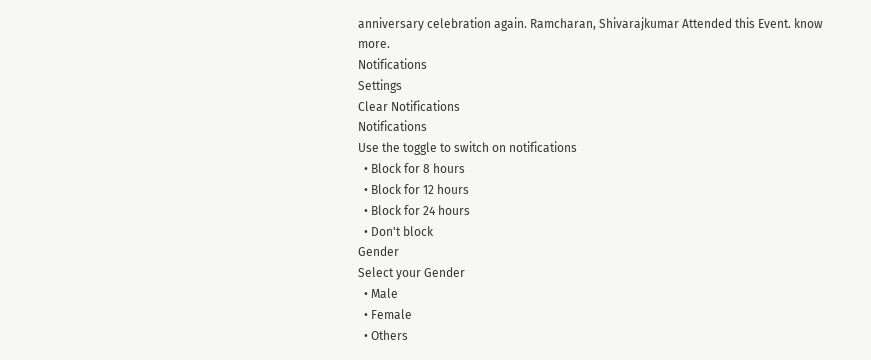anniversary celebration again. Ramcharan, Shivarajkumar Attended this Event. know more.
Notifications
Settings
Clear Notifications
Notifications
Use the toggle to switch on notifications
  • Block for 8 hours
  • Block for 12 hours
  • Block for 24 hours
  • Don't block
Gender
Select your Gender
  • Male
  • Female
  • Others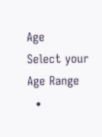Age
Select your Age Range
  •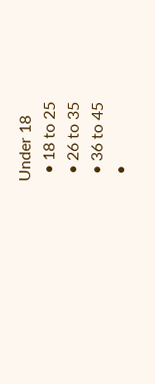Under 18
  • 18 to 25
  • 26 to 35
  • 36 to 45
  •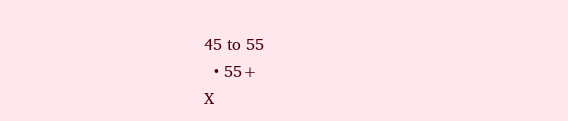45 to 55
  • 55+
X